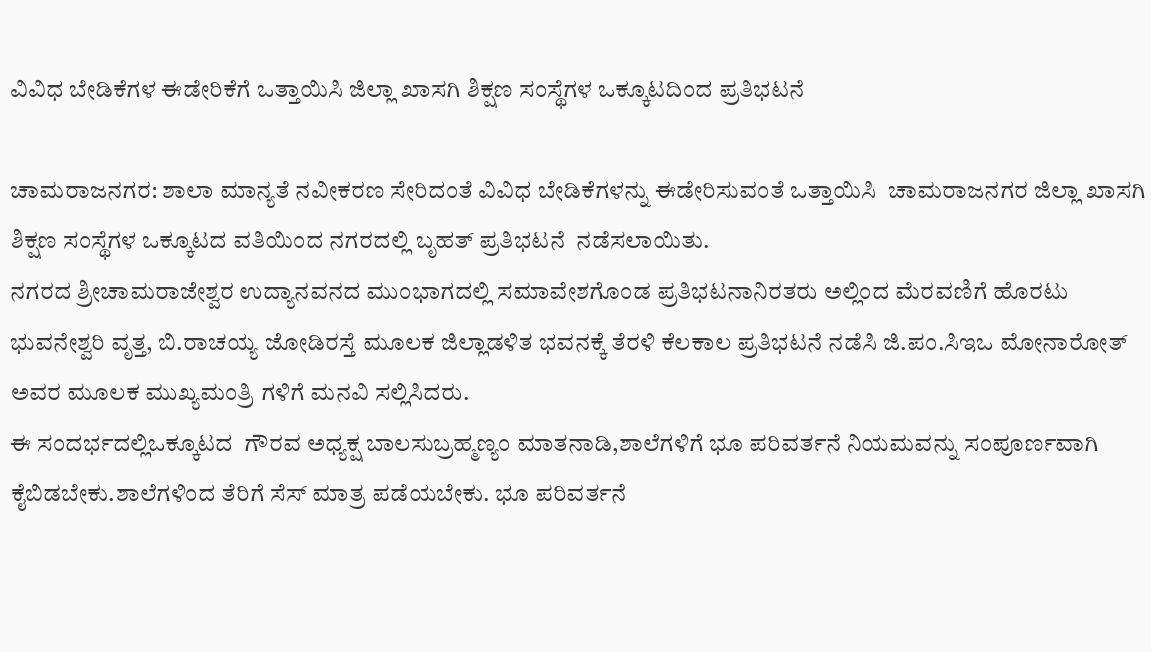ವಿವಿಧ ಬೇಡಿಕೆಗಳ ಈಡೇರಿಕೆಗೆ ಒತ್ತಾಯಿಸಿ ಜಿಲ್ಲಾ ಖಾಸಗಿ ಶಿಕ್ಷಣ ಸಂಸ್ಥೆಗಳ ಒಕ್ಕೂಟದಿಂದ ಪ್ರತಿಭಟನೆ

ಚಾಮರಾಜನಗರ: ಶಾಲಾ ಮಾನ್ಯತೆ ನವೀಕರಣ ಸೇರಿದಂತೆ ವಿವಿಧ ಬೇಡಿಕೆಗಳನ್ನು ಈಡೇರಿಸುವಂತೆ ಒತ್ತಾಯಿಸಿ  ಚಾಮರಾಜನಗರ ಜಿಲ್ಲಾ ಖಾಸಗಿ ಶಿಕ್ಷಣ ಸಂಸ್ಥೆಗಳ ಒಕ್ಕೂಟದ ವತಿಯಿಂದ ನಗರದಲ್ಲಿ ಬೃಹತ್ ಪ್ರತಿಭಟನೆ  ನಡೆಸಲಾಯಿತು.
ನಗರದ ಶ್ರೀಚಾಮರಾಜೇಶ್ವರ ಉದ್ಯಾನವನದ ಮುಂಭಾಗದಲ್ಲಿ ಸಮಾವೇಶಗೊಂಡ ಪ್ರತಿಭಟನಾನಿರತರು ಅಲ್ಲಿಂದ ಮೆರವಣಿಗೆ ಹೊರಟು ಭುವನೇಶ್ವರಿ ವೃತ್ತ, ಬಿ.ರಾಚಯ್ಯ ಜೋಡಿರಸ್ತೆ ಮೂಲಕ ಜಿಲ್ಲಾಡಳಿತ ಭವನಕ್ಕೆ ತೆರಳಿ ಕೆಲಕಾಲ ಪ್ರತಿಭಟನೆ ನಡೆಸಿ ಜಿ.ಪಂ.ಸಿಇಒ ಮೋನಾರೋತ್  ಅವರ ಮೂಲಕ ಮುಖ್ಯಮಂತ್ರಿ ಗಳಿಗೆ ಮನವಿ ಸಲ್ಲಿಸಿದರು.
ಈ ಸಂದರ್ಭದಲ್ಲಿಒಕ್ಕೂಟದ  ಗೌರವ ಅಧ್ಯಕ್ಷ ಬಾಲಸುಬ್ರಹ್ಮಣ್ಯಂ ಮಾತನಾಡಿ,ಶಾಲೆಗಳಿಗೆ ಭೂ ಪರಿವರ್ತನೆ ನಿಯಮವನ್ನು ಸಂಪೂರ್ಣವಾಗಿ ಕೈಬಿಡಬೇಕು.ಶಾಲೆಗಳಿಂದ ತೆರಿಗೆ ಸೆಸ್ ಮಾತ್ರ ಪಡೆಯಬೇಕು. ಭೂ ಪರಿವರ್ತನೆ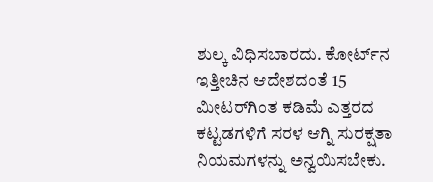ಶುಲ್ಕ ವಿಧಿಸಬಾರದು. ಕೋರ್ಟ್‌ನ ಇತ್ತೀಚಿನ ಆದೇಶದಂತೆ 15 ಮೀಟರ್‌ಗಿಂತ ಕಡಿಮೆ ಎತ್ತರದ ಕಟ್ಟಡಗಳಿಗೆ ಸರಳ ಆಗ್ನಿ ಸುರಕ್ಷತಾ ನಿಯಮಗಳನ್ನು ಅನ್ವಯಿಸಬೇಕು.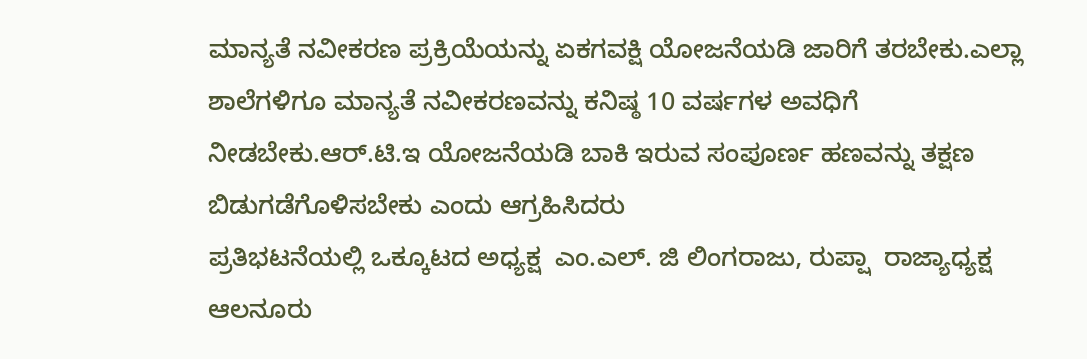ಮಾನ್ಯತೆ ನವೀಕರಣ ಪ್ರಕ್ರಿಯೆಯನ್ನು ಏಕಗವಕ್ಷಿ ಯೋಜನೆಯಡಿ ಜಾರಿಗೆ ತರಬೇಕು.ಎಲ್ಲಾ ಶಾಲೆಗಳಿಗೂ ಮಾನ್ಯತೆ ನವೀಕರಣವನ್ನು ಕನಿಷ್ಠ 10 ವರ್ಷಗಳ ಅವಧಿಗೆ ನೀಡಬೇಕು.ಆರ್.ಟಿ.ಇ ಯೋಜನೆಯಡಿ ಬಾಕಿ ಇರುವ ಸಂಪೂರ್ಣ ಹಣವನ್ನು ತಕ್ಷಣ ಬಿಡುಗಡೆಗೊಳಿಸಬೇಕು ಎಂದು ಆಗ್ರಹಿಸಿದರು ‌
ಪ್ರತಿಭಟನೆಯಲ್ಲಿ ಒಕ್ಕೂಟದ ಅಧ್ಯಕ್ಷ  ಎಂ.ಎಲ್. ಜಿ ಲಿಂಗರಾಜು, ರುಪ್ಷಾ  ರಾಜ್ಯಾಧ್ಯಕ್ಷ ಆಲನೂರು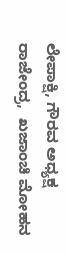ಲೇಪಾಕ್ಷಿ, ಗೌರವ ಅಧ್ಯಕ್ಷ ರಾಜೇಂದ್ರ,  ಖಜಾಂಚಿ ಮೋಹನ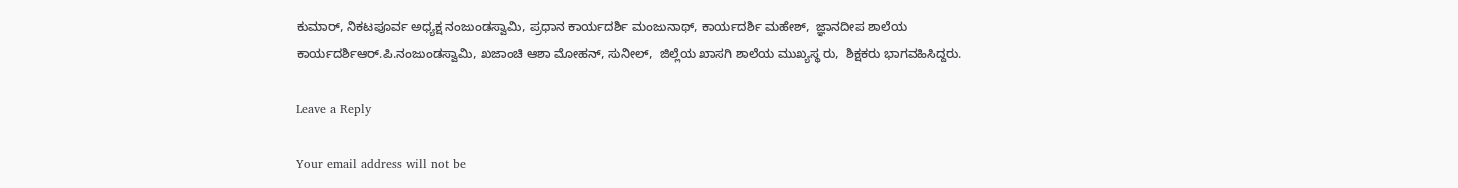ಕುಮಾರ್, ನಿಕಟಪೂರ್ವ ಅಧ್ಯಕ್ಷ ನಂಜುಂಡಸ್ವಾಮಿ, ಪ್ರಧಾನ ಕಾರ್ಯದರ್ಶಿ ಮಂಜುನಾಥ್, ಕಾರ್ಯದರ್ಶಿ ಮಹೇಶ್,  ಜ್ಞಾನದೀಪ ಶಾಲೆಯ ಕಾರ್ಯದರ್ಶಿಆರ್.ಪಿ.ನಂಜುಂಡಸ್ವಾಮಿ, ಖಜಾಂಚಿ ಆಶಾ ಮೋಹನ್, ಸುನೀಲ್,  ಜಿಲ್ಲೆಯ ಖಾಸಗಿ ಶಾಲೆಯ ಮುಖ್ಯಸ್ಥ ರು,  ಶಿಕ್ಷಕರು ಭಾಗವಹಿಸಿದ್ದರು.

Leave a Reply

Your email address will not be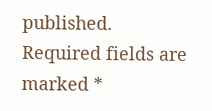published. Required fields are marked *